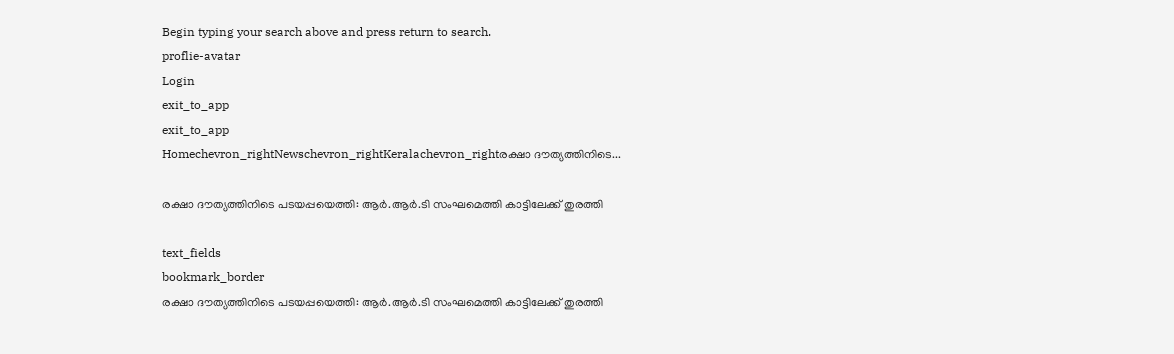Begin typing your search above and press return to search.
proflie-avatar
Login
exit_to_app
exit_to_app
Homechevron_rightNewschevron_rightKeralachevron_rightരക്ഷാ ദൗത്യത്തിനിടെ...

രക്ഷാ ദൗത്യത്തിനിടെ പടയപ്പയെത്തി: ആർ.ആർ.ടി സംഘമെത്തി കാട്ടിലേക്ക് തുരത്തി

text_fields
bookmark_border
രക്ഷാ ദൗത്യത്തിനിടെ പടയപ്പയെത്തി: ആർ.ആർ.ടി സംഘമെത്തി കാട്ടിലേക്ക് തുരത്തി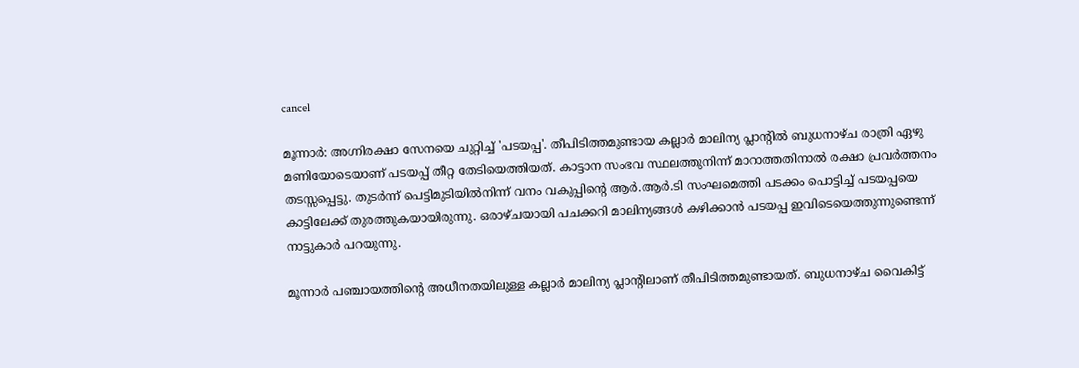cancel

മൂന്നാർ: അഗ്നിരക്ഷാ സേനയെ ചുറ്റിച്ച് 'പടയപ്പ'. തീപിടിത്തമുണ്ടായ കല്ലാർ മാലിന്യ പ്ലാന്റിൽ ബുധനാഴ്ച രാത്രി ഏഴു മണിയോടെയാണ് പടയപ്പ് തീറ്റ തേടിയെത്തിയത്. കാട്ടാന സംഭവ സ്ഥലത്തുനിന്ന് മാറാത്തതിനാൽ രക്ഷാ പ്രവർത്തനം തടസ്സപ്പെട്ടു. തുടർന്ന് പെട്ടിമുടിയിൽനിന്ന് വനം വകുപ്പിന്റെ ആർ.ആർ.ടി സംഘമെത്തി പടക്കം പൊട്ടിച്ച് പടയപ്പയെ കാട്ടിലേക്ക് തുരത്തുകയായിരുന്നു. ഒരാഴ്ചയായി പചക്കറി മാലിന്യങ്ങൾ കഴിക്കാൻ പടയപ്പ ഇവിടെയെത്തുന്നുണ്ടെന്ന് നാട്ടുകാർ പറയുന്നു.

മൂന്നാർ പഞ്ചായത്തിന്റെ അധീനതയിലുള്ള കല്ലാർ മാലിന്യ പ്ലാന്റിലാണ് തീപിടിത്തമുണ്ടായത്. ബുധനാഴ്ച വൈകിട്ട്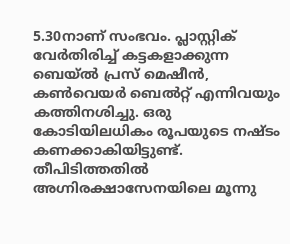5.30നാണ് സംഭവം. പ്ലാസ്റ്റിക് വേർതിരിച്ച് കട്ടകളാക്കുന്ന ബെയ്‍ൽ പ്രസ് മെഷീൻ, കൺവെയർ ബെൽറ്റ് എന്നിവയും കത്തിനശിച്ചു. ഒരു കോടിയിലധികം രൂപയുടെ നഷ്ടം കണക്കാകിയിട്ടുണ്ട്. തീപിടിത്തതിൽ അഗ്നിരക്ഷാസേനയിലെ മൂന്നു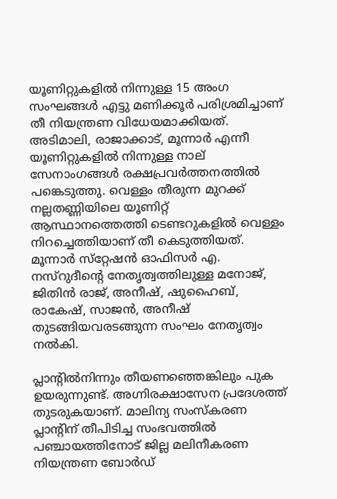യൂണിറ്റുകളിൽ നിന്നുള്ള 15 അംഗ സംഘങ്ങൾ എട്ടു മണിക്കൂർ പരിശ്രമിച്ചാണ് തീ നിയന്ത്രണ വിധേയമാക്കിയത്. അടിമാലി, രാജാക്കാട്, മൂന്നാർ എന്നീ യൂണിറ്റുകളിൽ നിന്നുള്ള നാല് സേനാംഗങ്ങൾ രക്ഷപ്രവർത്തനത്തിൽ പങ്കെടുത്തു. വെള്ളം തീരുന്ന മുറക്ക് നല്ലതണ്ണിയിലെ യൂണിറ്റ് ആസ്ഥാനത്തെത്തി ടെണ്ടറുകളിൽ വെള്ളം നിറച്ചെത്തിയാണ് തീ കെടുത്തിയത്. മൂന്നാർ സ്‌റ്റേഷൻ ഓഫിസർ എ. നസ്റുദീന്റെ നേതൃത്വത്തിലുള്ള മനോജ്, ജിതിൻ രാജ്, അനീഷ്, ഷുഹൈബ്, രാകേഷ്, സാജൻ, അനീഷ് തുടങ്ങിയവരടങ്ങുന്ന സംഘം നേതൃത്വം നൽകി.

പ്ലാന്റിൽനിന്നും തീയണഞ്ഞെങ്കിലും പുക ഉയരുന്നുണ്ട്. അഗ്നിരക്ഷാസേന പ്രദേശത്ത് തുടരുകയാണ്. മാലിന്യ സംസ്കരണ പ്ലാന്റിന് തീപിടിച്ച സംഭവത്തിൽ പഞ്ചായത്തിനോട് ജില്ല മലിനീകരണ നിയന്ത്രണ ബോർഡ്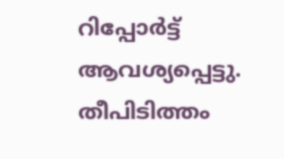റിപ്പോർട്ട് ആവശ്യപ്പെട്ടു. തീപിടിത്തം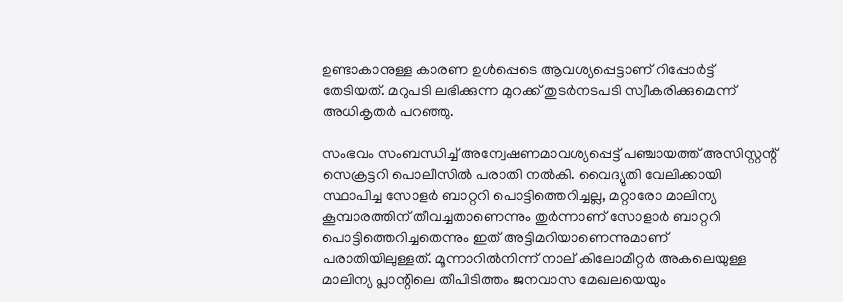ഉണ്ടാകാനുള്ള കാരണ ഉൾപ്പെടെ ആവശ്യപ്പെട്ടാണ് റിപ്പോർട്ട് തേടിയത്. മറുപടി ലഭിക്കുന്ന മുറക്ക് തുടർനടപടി സ്വീകരിക്കുമെന്ന് അധികൃതർ പറഞ്ഞു.

സംഭവം സംബന്ധിച്ച് അന്വേഷണമാവശ്യപ്പെട്ട് പഞ്ചായത്ത് അസിസ്റ്റന്റ് സെക്രട്ടറി പൊലീസിൽ പരാതി നൽകി. വൈദ്യുതി വേലിക്കായി സ്ഥാപിച്ച സോളർ ബാറ്ററി പൊട്ടിത്തെറിച്ചല്ല, മറ്റാരോ മാലിന്യ കൂമ്പാരത്തിന് തീവച്ചതാണെന്നും തുർന്നാണ് സോളാർ ബാറ്ററി പൊട്ടിത്തെറിച്ചതെന്നും ഇത് അട്ടിമറിയാണെന്നുമാണ് പരാതിയിലുള്ളത്. മൂന്നാറിൽനിന്ന് നാല് കിലോമീറ്റർ അകലെയുള്ള മാലിന്യ പ്ലാന്റിലെ തീപിടിത്തം ജനവാസ മേഖലയെയും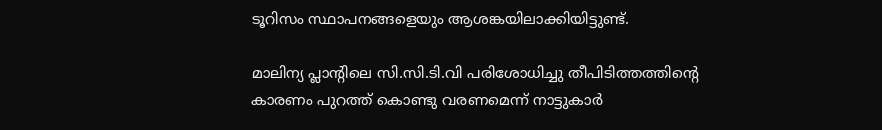ടൂറിസം സ്ഥാപനങ്ങളെയും ആശങ്കയിലാക്കിയിട്ടുണ്ട്.

മാലിന്യ പ്ലാന്റിലെ സി.സി.ടി.വി പരിശോധിച്ചു തീപിടിത്തത്തിന്റെ കാരണം പുറത്ത് കൊണ്ടു വരണമെന്ന് നാട്ടുകാർ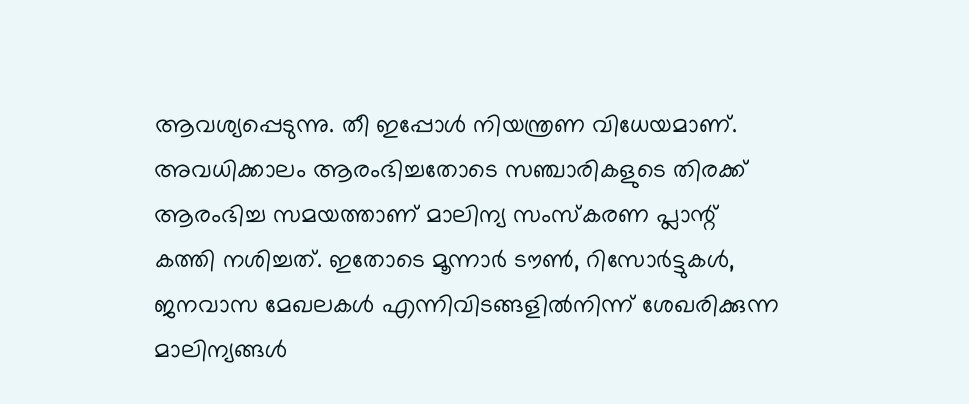ആവശ്യപ്പെടുന്നു. തീ ഇപ്പോൾ നിയന്ത്രണ വിധേയമാണ്. അവധിക്കാലം ആരംഭിച്ചതോടെ സഞ്ചാരികളുടെ തിരക്ക് ആരംഭിച്ച സമയത്താണ് മാലിന്യ സംസ്കരണ പ്ലാന്റ് കത്തി നശിച്ചത്. ഇതോടെ മൂന്നാർ ടൗൺ, റിസോർട്ടുകൾ, ജനവാസ മേഖലകൾ എന്നിവിടങ്ങളിൽനിന്ന് ശേഖരിക്കുന്ന മാലിന്യങ്ങൾ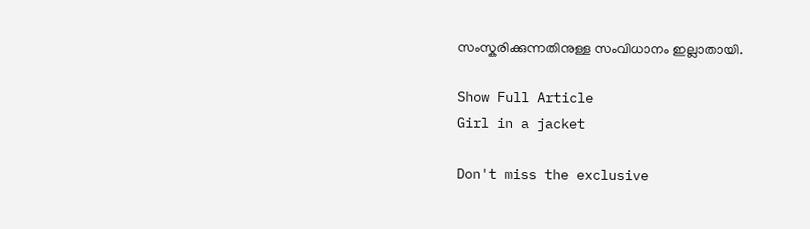സംസ്കരിക്കുന്നതിനുള്ള സംവിധാനം ഇല്ലാതായി.

Show Full Article
Girl in a jacket

Don't miss the exclusive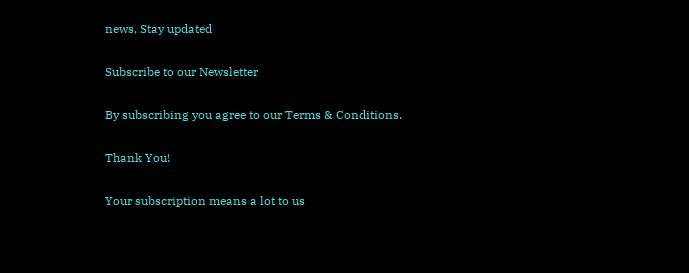news, Stay updated

Subscribe to our Newsletter

By subscribing you agree to our Terms & Conditions.

Thank You!

Your subscription means a lot to us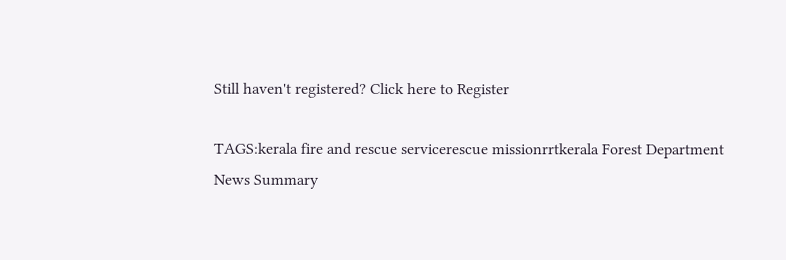Still haven't registered? Click here to Register

TAGS:kerala fire and rescue servicerescue missionrrtkerala Forest Department
News Summary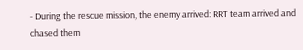- During the rescue mission, the enemy arrived: RRT team arrived and chased them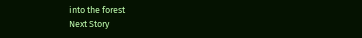into the forest
Next Story